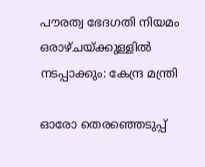പൗരത്വ ഭേദഗതി നിയമം ഒരാഴ്ചയ്ക്കുള്ളിൽ നടപ്പാക്കും: കേന്ദ്ര മന്ത്രി

ഓരോ തെരഞ്ഞെടുപ്പ്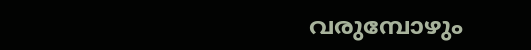വരുമ്പോഴും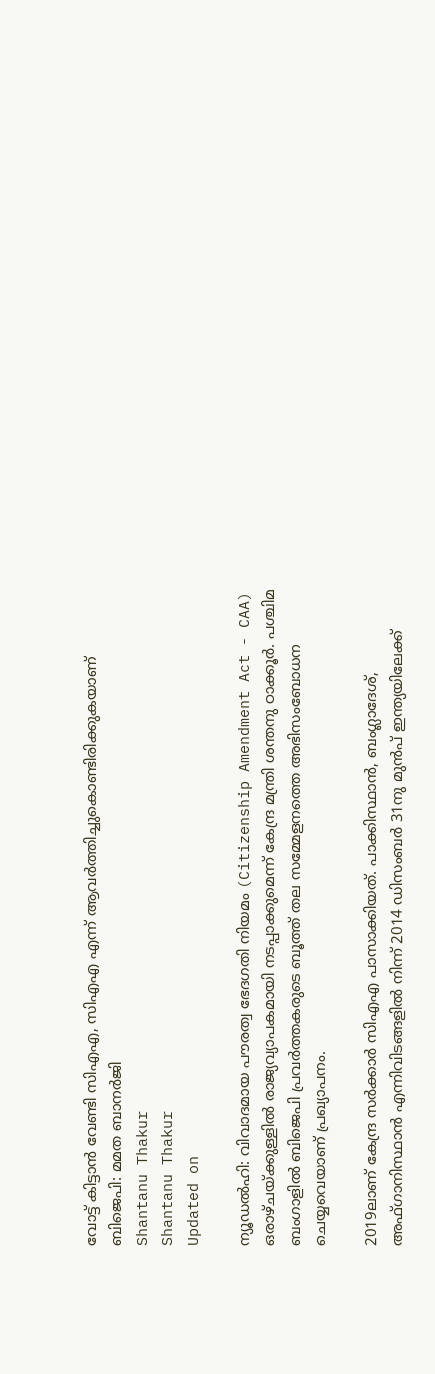വോട്ട് കിട്ടാൻ വേണ്ടി സിഎഎ, സിഎഎ എന്ന് ആവർത്തിച്ചുകൊണ്ടിരിക്കുകയാണ് ബിജെപി: മമത ബാനർജി
Shantanu Thakur
Shantanu Thakur
Updated on

ന്യൂഡൽഹി: വിവാദമായ പൗരത്വ ഭേദഗതി നിയമം (Citizenship Amendment Act - CAA) ഒരാഴ്ചയ്ക്കുള്ളിൽ രാജ്യവ്യാപകമായി നടപ്പാക്കുമെന്ന് കേന്ദ്ര മന്ത്രി ശന്തനു ഠാക്കൂർ. പശ്ചിമ ബംഗാളിൽ ബിജെപി പ്രവർത്തകരുടെ ബൂത്ത് തല സമ്മേളനത്തെ അഭിസംബോധന ചെയ്യവെയാണ് പ്രഖ്യാപനം.

2019ലാണ് കേന്ദ്ര സർക്കാർ സിഎഎ പാസാക്കിയത്. പാക്കിസ്ഥാൻ, ബംഗ്ലാദേശ്, അഫ്ഗാനിസ്ഥാൻ എന്നിവിടങ്ങളിൽ നിന്ന് 2014 ഡിസംബർ 31നു മുൻപ് ഇന്ത്യയിലേക്ക്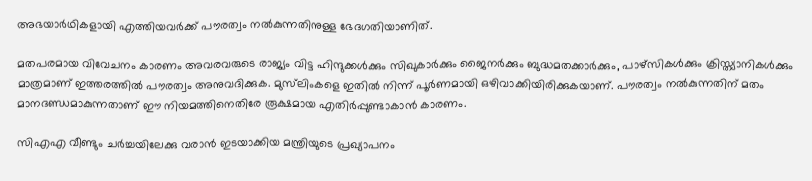അഭയാർഥികളായി എത്തിയവർക്ക് പൗരത്വം നൽകുന്നതിനുള്ള ഭേദഗതിയാണിത്.

മതപരമായ വിവേചനം കാരണം അവരവരുടെ രാജ്യം വിട്ട ഹിന്ദുക്കൾക്കും സിഖുകാർക്കും ജൈനർക്കും ബുദ്ധമതക്കാർക്കും, പാഴ്സികൾക്കും ക്രിസ്ത്യാനികൾക്കും മാത്രമാണ് ഇത്തരത്തിൽ പൗരത്വം അനുവദിക്കുക. മുസ്‌ലിംകളെ ഇതിൽ നിന്ന് പൂർണമായി ഒഴിവാക്കിയിരിക്കുകയാണ്. പൗരത്വം നൽകുന്നതിന് മതം മാനദണ്ഡമാകുന്നതാണ് ഈ നിയമത്തിനെതിരേ രൂക്ഷമായ എതിർപ്പുണ്ടാകാൻ കാരണം.

സിഎഎ വീണ്ടും ചർച്ചയിലേക്കു വരാൻ ഇടയാക്കിയ മന്ത്രിയുടെ പ്രഖ്യാപനം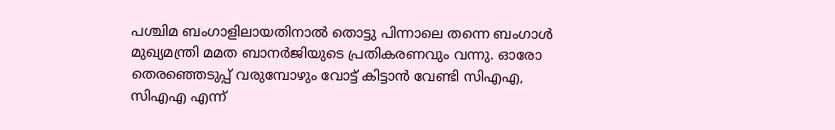പശ്ചിമ ബംഗാളിലായതിനാൽ തൊട്ടു പിന്നാലെ തന്നെ ബംഗാൾ മുഖ്യമന്ത്രി മമത ബാനർജിയുടെ പ്രതികരണവും വന്നു. ഓരോ തെരഞ്ഞെടുപ്പ് വരുമ്പോഴും വോട്ട് കിട്ടാൻ വേണ്ടി സിഎഎ, സിഎഎ എന്ന്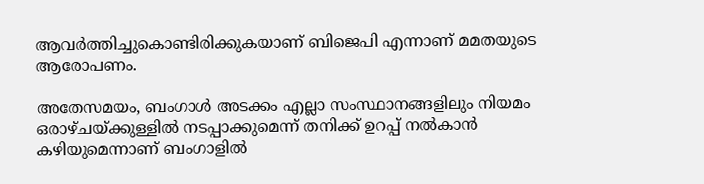ആവർത്തിച്ചുകൊണ്ടിരിക്കുകയാണ് ബിജെപി എന്നാണ് മമതയുടെ ആരോപണം.

അതേസമയം, ബംഗാൾ അടക്കം എല്ലാ സംസ്ഥാനങ്ങളിലും നിയമം ഒരാഴ്ചയ്ക്കുള്ളിൽ നടപ്പാക്കുമെന്ന് തനിക്ക് ഉറപ്പ് നൽകാൻ കഴിയുമെന്നാണ് ബംഗാളിൽ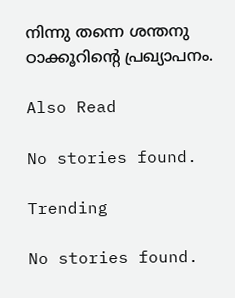നിന്നു തന്നെ ശന്തനു ഠാക്കൂറിന്‍റെ പ്രഖ്യാപനം.

Also Read

No stories found.

Trending

No stories found.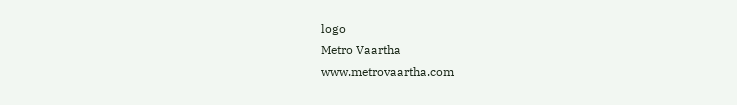logo
Metro Vaartha
www.metrovaartha.com